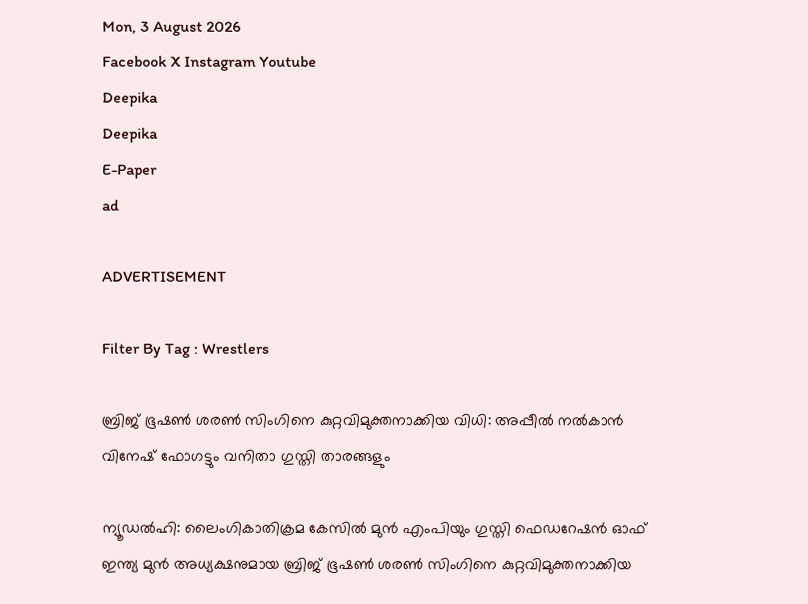Mon, 3 August 2026
Facebook X Instagram Youtube
Deepika
Deepika
E-Paper
ad

ADVERTISEMENT

Filter By Tag : Wrestlers

ബ്രിജ് ഭൂഷൺ ശരൺ സിംഗിനെ കുറ്റവിമുക്തനാക്കിയ വിധി: അപ്പീൽ നൽകാൻ വിനേഷ് ഫോഗട്ടും വനിതാ ഗുസ്തി താരങ്ങളും

ന്യൂഡൽഹി: ലൈംഗികാതിക്രമ കേസിൽ മുൻ എംപിയും ഗുസ്തി ഫെഡറേഷൻ ഓഫ് ഇന്ത്യ മുൻ അധ്യക്ഷനുമായ ബ്രിജ് ഭൂഷൺ ശരൺ സിംഗിനെ കുറ്റവിമുക്തനാക്കിയ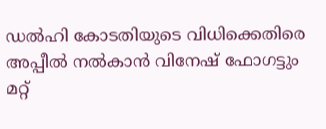ഡൽഹി കോടതിയുടെ വിധിക്കെതിരെ അപ്പീൽ നൽകാൻ വിനേഷ് ഫോഗട്ടും മറ്റ്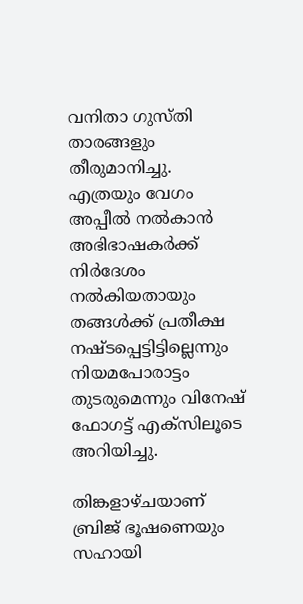വനിതാ ഗുസ്തി താരങ്ങളും തീരുമാനിച്ചു. എത്രയും വേഗം അപ്പീൽ നൽകാൻ അഭിഭാഷകർക്ക് നിർദേശം നൽകിയതായും തങ്ങൾക്ക് പ്രതീക്ഷ നഷ്ടപ്പെട്ടിട്ടില്ലെന്നും നിയമപോരാട്ടം തുടരുമെന്നും വിനേഷ് ഫോഗട്ട് എക്സിലൂടെ അറിയിച്ചു.

തിങ്കളാഴ്ചയാണ് ബ്രിജ് ഭൂഷണെയും സഹായി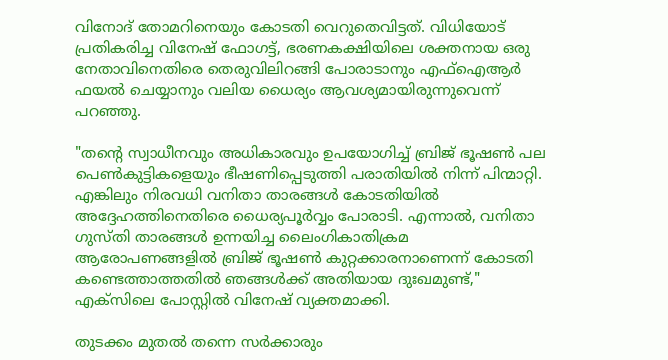വിനോദ് തോമറിനെയും കോടതി വെറുതെവിട്ടത്. വിധിയോട് പ്രതികരിച്ച വിനേഷ് ഫോഗട്ട്, ഭരണകക്ഷിയിലെ ശക്തനായ ഒരു നേതാവിനെതിരെ തെരുവിലിറങ്ങി പോരാടാനും എഫ്‌ഐആർ ഫയൽ ചെയ്യാനും വലിയ ധൈര്യം ആവശ്യമായിരുന്നുവെന്ന് പറഞ്ഞു.

"തന്‍റെ സ്വാധീനവും അധികാരവും ഉപയോഗിച്ച് ബ്രിജ് ഭൂഷൺ പല പെൺകുട്ടികളെയും ഭീഷണിപ്പെടുത്തി പരാതിയിൽ നിന്ന് പിന്മാറ്റി. എങ്കിലും നിരവധി വനിതാ താരങ്ങൾ കോടതിയിൽ അദ്ദേഹത്തിനെതിരെ ധൈര്യപൂർവ്വം പോരാടി. എന്നാൽ, വനിതാ ഗുസ്തി താരങ്ങൾ ഉന്നയിച്ച ലൈംഗികാതിക്രമ ആരോപണങ്ങളിൽ ബ്രിജ് ഭൂഷൺ കുറ്റക്കാരനാണെന്ന് കോടതി കണ്ടെത്താത്തതിൽ ഞങ്ങൾക്ക് അതിയായ ദുഃഖമുണ്ട്," എക്സിലെ പോസ്റ്റിൽ വിനേഷ് വ്യക്തമാക്കി.

തുടക്കം മുതൽ തന്നെ സർക്കാരും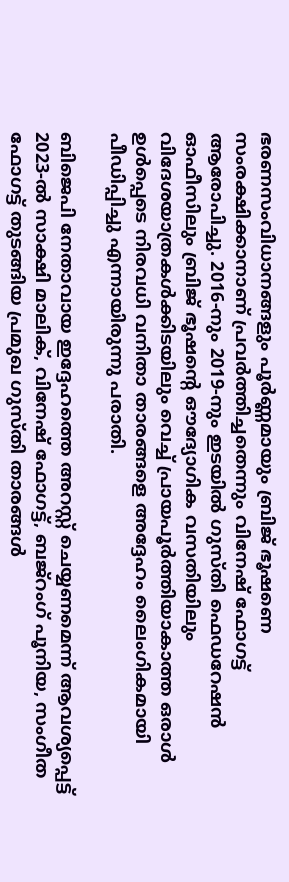ഭരണസംവിധാനങ്ങളും പൂർണ്ണമായും ബ്രിജ് ഭൂഷണെ സംരക്ഷിക്കാനാണ് പ്രവർത്തിച്ചതെന്നും വിനേഷ് ഫോഗട്ട് ആരോപിച്ചു. 2016-നും 2019-നും ഇടയിൽ ഗുസ്തി ഫെഡറേഷൻ ഓഫീസിലും ബ്രിജ് ഭൂഷന്‍റെ ഔദ്യോഗിക വസതിയിലും വിദേശയാത്രകൾക്കിടയിലും വെച്ച് പ്രായപൂർത്തിയാകാത്ത ഒരാൾ ഉൾപ്പെടെ നിരവധി വനിതാ താരങ്ങളെ അദ്ദേഹം ലൈംഗികമായി പീഡിപ്പിച്ചു എന്നായിരുന്നു പരാതി.

ബിജെപി നേതാവായ ഇദ്ദേഹത്തെ അറസ്റ്റ് ചെയ്യണമെന്ന് ആവശ്യപ്പെട്ട് 2023-ൽ സാക്ഷി മാലിക്, വിനേഷ് ഫോഗട്ട്, ബജ്‌റംഗ് പൂനിയ, സംഗീത ഫോഗട്ട് തുടങ്ങിയ പ്രമുഖ ഗുസ്തി താരങ്ങൾ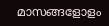മാസങ്ങളോളം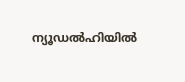ന്യൂഡൽഹിയിൽ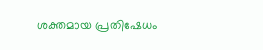ശക്തമായ പ്രതിഷേധം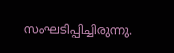സംഘടിപ്പിച്ചിരുന്നു.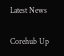Latest News

Corehub Up